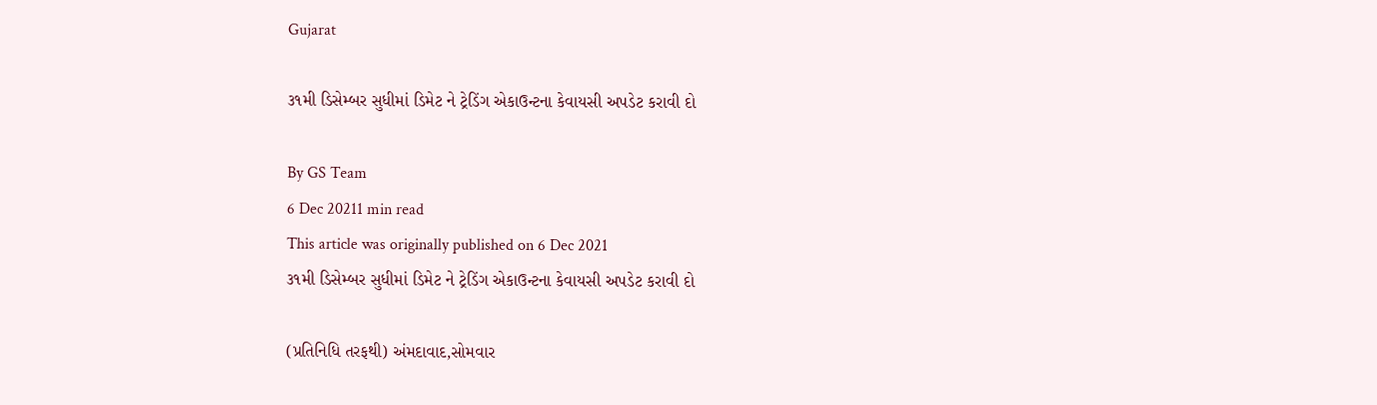Gujarat

૩૧મી ડિસેમ્બર સુધીમાં ડિમેટ ને ટ્રેડિંગ એકાઉન્ટના કેવાયસી અપડેટ કરાવી દો

By GS Team
6 Dec 20211 min read
This article was originally published on 6 Dec 2021
૩૧મી ડિસેમ્બર સુધીમાં ડિમેટ ને ટ્રેડિંગ એકાઉન્ટના કેવાયસી અપડેટ કરાવી દો

(પ્રતિનિધિ તરફથી) અંમદાવાદ,સોમવાર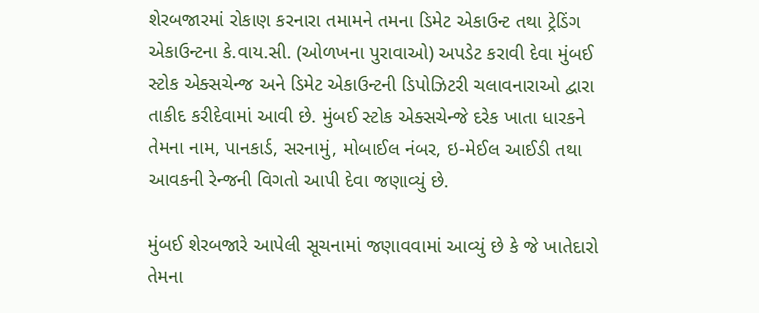શેરબજારમાં રોકાણ કરનારા તમામને તમના ડિમેટ એકાઉન્ટ તથા ટ્રેડિંગ એકાઉન્ટના કે.વાય.સી. (ઓળખના પુરાવાઓ) અપડેટ કરાવી દેવા મુંબઈ સ્ટોક એક્સચેન્જ અને ડિમેટ એકાઉન્ટની ડિપોઝિટરી ચલાવનારાઓ દ્વારા તાકીદ કરીદેવામાં આવી છે. મુંબઈ સ્ટોક એક્સચેન્જે દરેક ખાતા ધારકને તેમના નામ, પાનકાર્ડ, સરનામું, મોબાઈલ નંબર, ઇ-મેઈલ આઈડી તથા આવકની રેન્જની વિગતો આપી દેવા જણાવ્યું છે.

મુંબઈ શેરબજારે આપેલી સૂચનામાં જણાવવામાં આવ્યું છે કે જે ખાતેદારો તેમના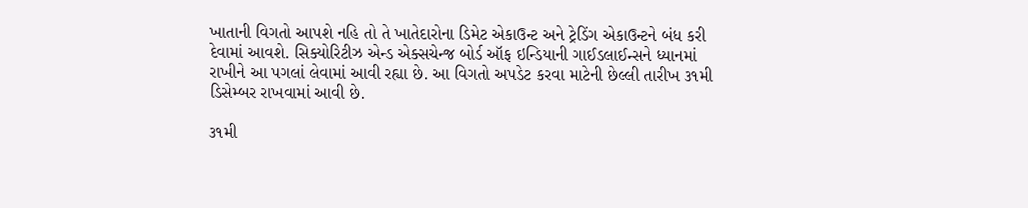ખાતાની વિગતો આપશે નહિ તો તે ખાતેદારોના ડિમેટ એકાઉન્ટ અને ટ્રેડિંગ એકાઉન્ટને બંધ કરી દેવામાં આવશે. સિક્યોરિટીઝ એન્ડ એક્સચેન્જ બોર્ડ ઑફ ઇન્ડિયાની ગાઈડલાઈન્સને ધ્યાનમાં રાખીને આ પગલાં લેવામાં આવી રહ્યા છે. આ વિગતો અપડેટ કરવા માટેની છેલ્લી તારીખ ૩૧મી ડિસેમ્બર રાખવામાં આવી છે.

૩૧મી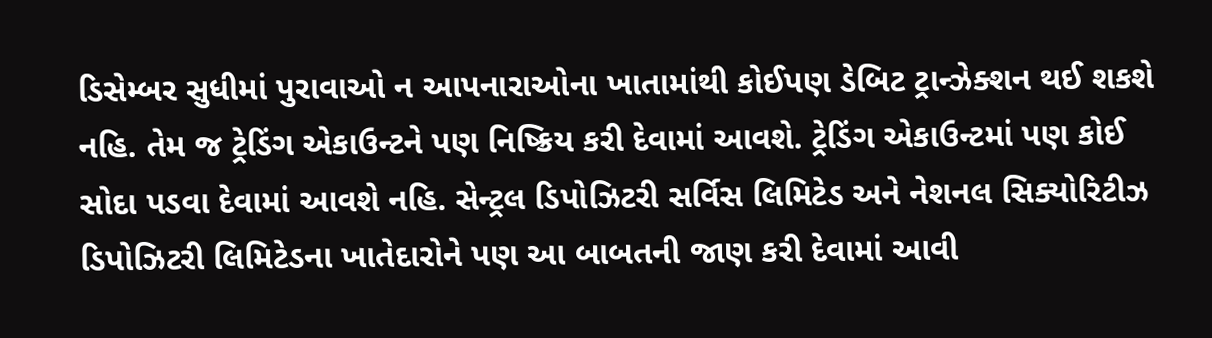ડિસેમ્બર સુધીમાં પુરાવાઓ ન આપનારાઓના ખાતામાંથી કોઈપણ ડેબિટ ટ્રાન્ઝેક્શન થઈ શકશે નહિ. તેમ જ ટ્રેડિંગ એકાઉન્ટને પણ નિષ્ક્રિય કરી દેવામાં આવશે. ટ્રેડિંગ એકાઉન્ટમાં પણ કોઈ સોદા પડવા દેવામાં આવશે નહિ. સેન્ટ્રલ ડિપોઝિટરી સર્વિસ લિમિટેડ અને નેશનલ સિક્યોરિટીઝ ડિપોઝિટરી લિમિટેડના ખાતેદારોને પણ આ બાબતની જાણ કરી દેવામાં આવી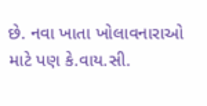છે. નવા ખાતા ખોલાવનારાઓ માટે પણ કે.વાય.સી.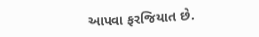આપવા ફરજિયાત છે.